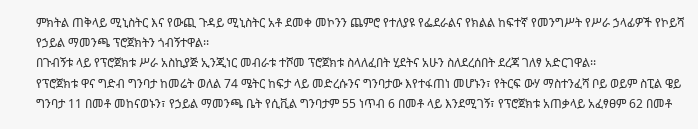ምክትል ጠቅላይ ሚኒስትር እና የውጪ ጉዳይ ሚኒስትር አቶ ደመቀ መኮንን ጨምሮ የተለያዩ የፌደራልና የክልል ከፍተኛ የመንግሥት የሥራ ኃላፊዎች የኮይሻ የኃይል ማመንጫ ፕሮጀክትን ጎብኝተዋል፡፡
በጉብኝቱ ላይ የፕሮጀክቱ ሥራ አስኪያጅ ኢንጂነር መብራቱ ተሾመ ፕሮጀክቱ ስላለፈበት ሂደትና አሁን ስለደረሰበት ደረጃ ገለፃ አድርገዋል፡፡
የፕሮጀክቱ ዋና ግድብ ግንባታ ከመሬት ወለል 74 ሜትር ከፍታ ላይ መድረሱንና ግንባታው እየተፋጠነ መሆኑን፣ የትርፍ ውሃ ማስተንፈሻ ቦይ ወይም ስፒል ዌይ ግንባታ 11 በመቶ መከናወኑን፣ የኃይል ማመንጫ ቤት የሲቪል ግንባታም 55 ነጥብ 6 በመቶ ላይ እንደሚገኝ፣ የፕሮጀክቱ አጠቃላይ አፈፃፀም 62 በመቶ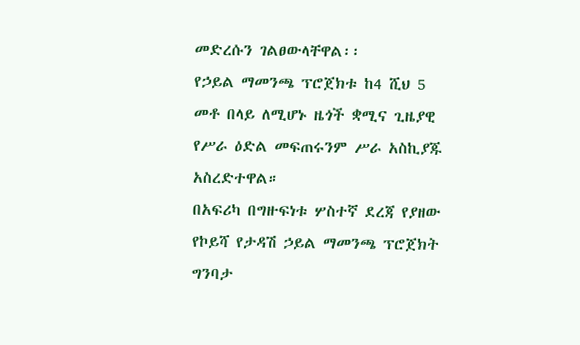መድረሱን ገልፀውላቸዋል፡፡
የኃይል ማመንጫ ፕሮጀክቱ ከ4 ሺህ 5 መቶ በላይ ለሚሆኑ ዜጎች ቋሚና ጊዜያዊ የሥራ ዕድል መፍጠሩንም ሥራ አስኪያጁ አስረድተዋል።
በአፍሪካ በግዙፍነቱ ሦስተኛ ደረጃ የያዘው የኮይሻ የታዳሽ ኃይል ማመንጫ ፕሮጀክት ግንባታ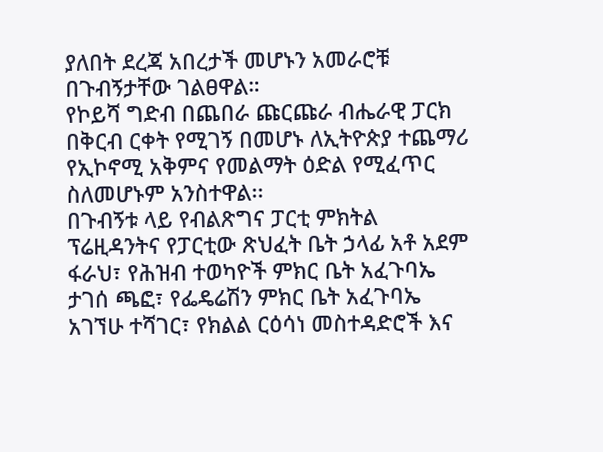ያለበት ደረጃ አበረታች መሆኑን አመራሮቹ በጉብኝታቸው ገልፀዋል።
የኮይሻ ግድብ በጨበራ ጩርጩራ ብሔራዊ ፓርክ በቅርብ ርቀት የሚገኝ በመሆኑ ለኢትዮጵያ ተጨማሪ የኢኮኖሚ አቅምና የመልማት ዕድል የሚፈጥር ስለመሆኑም አንስተዋል፡፡
በጉብኝቱ ላይ የብልጽግና ፓርቲ ምክትል ፕሬዚዳንትና የፓርቲው ጽህፈት ቤት ኃላፊ አቶ አደም ፋራህ፣ የሕዝብ ተወካዮች ምክር ቤት አፈጉባኤ ታገሰ ጫፎ፣ የፌዴሬሽን ምክር ቤት አፈጉባኤ አገኘሁ ተሻገር፣ የክልል ርዕሳነ መስተዳድሮች እና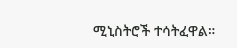ሚኒስትሮች ተሳትፈዋል።